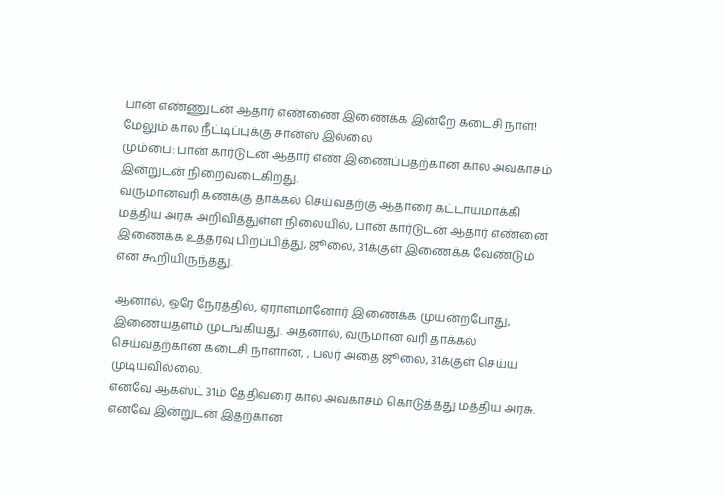பான் எண்ணுடன் ஆதார் எண்ணை இணைக்க இன்றே கடைசி நாள்! மேலும் கால நீட்டிப்புக்கு சான்ஸ் இல்லை
மும்பை: பான் கார்டுடன் ஆதார் எண் இணைப்பதற்கான கால அவகாசம் இன்றுடன் நிறைவடைகிறது.
வருமானவரி கணக்கு தாக்கல் செய்வதற்கு ஆதாரை கட்டாயமாக்கி மத்திய அரசு அறிவித்துள்ள நிலையில், பான் கார்டுடன் ஆதார் எண்னை இணைக்க உத்தரவு பிறப்பித்து, ஜூலை, 31க்குள் இணைக்க வேண்டும் என கூறியிருந்தது.

ஆனால், ஒரே நேரத்தில், ஏராளமானோர் இணைக்க முயன்றபோது, இணையதளம் முடங்கியது. அதனால், வருமான வரி தாக்கல் செய்வதற்கான கடைசி நாளான, , பலர் அதை ஜூலை, 31க்குள் செய்ய முடியவில்லை.
எனவே ஆகஸ்ட் 31ம் தேதிவரை கால அவகாசம் கொடுத்தது மத்திய அரசு. எனவே இன்றுடன் இதற்கான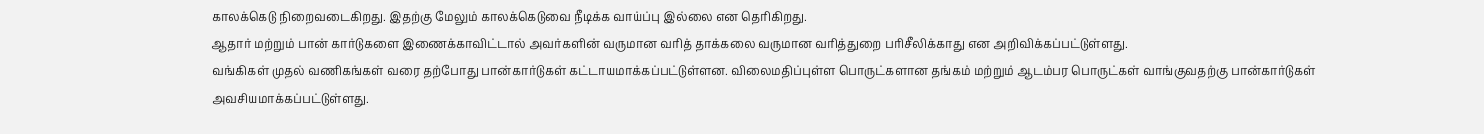காலக்கெடு நிறைவடைகிறது. இதற்கு மேலும் காலக்கெடுவை நீடிக்க வாய்ப்பு இல்லை என தெரிகிறது.
ஆதார் மற்றும் பான் கார்டுகளை இணைக்காவிட்டால் அவர்களின் வருமான வரித் தாக்கலை வருமான வரித்துறை பரிசீலிக்காது என அறிவிக்கப்பட்டுள்ளது.
வங்கிகள் முதல் வணிகங்கள் வரை தற்போது பான்கார்டுகள் கட்டாயமாக்கப்பட்டுள்ளன. விலைமதிப்புள்ள பொருட்களான தங்கம் மற்றும் ஆடம்பர பொருட்கள் வாங்குவதற்கு பான்கார்டுகள் அவசியமாக்கப்பட்டுள்ளது.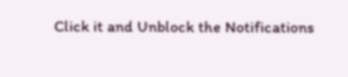Click it and Unblock the Notifications